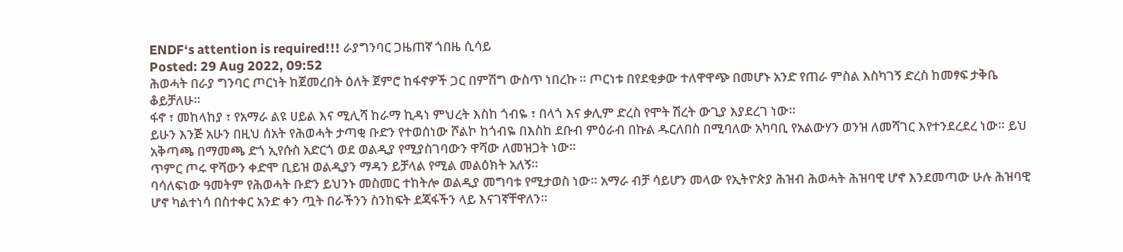ENDF‘s attention is required!!! ራያግንባር ጋዜጠኛ ጎበዜ ሲሳይ
Posted: 29 Aug 2022, 09:52
ሕወሓት በራያ ግንባር ጦርነት ከጀመረበት ዕለት ጀምሮ ከፋኖዎች ጋር በምሽግ ውስጥ ነበረኩ ። ጦርነቱ በየደቂቃው ተለዋዋጭ በመሆኑ አንድ የጠራ ምስል እስካገኝ ድረስ ከመፃፍ ታቅቤ ቆይቻለሁ።
ፋኖ ፣ መከላከያ ፣ የአማራ ልዩ ሀይል እና ሚሊሻ ከራማ ኪዳነ ምህረት እስከ ጎብዬ ፣ በላጎ እና ቃሊም ድረስ የሞት ሽረት ውጊያ እያደረገ ነው።
ይሁን እንጅ አሁን በዚህ ሰአት የሕወሓት ታጣቂ ቡድን የተወሰነው ሾልኮ ከጎብዬ በእስከ ደቡብ ምዕራብ በኩል ዱርለበስ በሚባለው አካባቢ የአልውሃን ወንዝ ለመሻገር እየተንደረደረ ነው። ይህ አቅጣጫ በማመጫ ድጎ ኢየሱስ አድርጎ ወደ ወልዲያ የሚያስገባውን ዋሻው ለመዝጋት ነው።
ጥምር ጦሩ ዋሻውን ቀድሞ ቢይዝ ወልዲያን ማዳን ይቻላል የሚል መልዕክት አለኝ።
ባሳለፍነው ዓመትም የሕወሓት ቡድን ይህንኑ መስመር ተከትሎ ወልዲያ መግባቱ የሚታወስ ነው። አማራ ብቻ ሳይሆን መላው የኢትዮጵያ ሕዝብ ሕወሓት ሕዝባዊ ሆኖ እንደመጣው ሁሉ ሕዝባዊ ሆኖ ካልተነሳ በስተቀር አንድ ቀን ጧት በራችንን ስንከፍት ደጃፋችን ላይ እናገኛቸዋለን።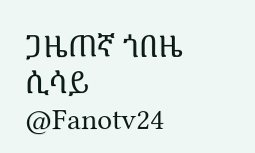ጋዜጠኛ ጎበዜ ሲሳይ
@Fanotv24